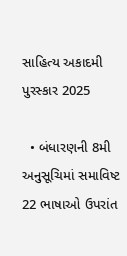સાહિત્ય અકાદમી પુરસ્કાર 2025

  • બંધારણની 8મી અનુસૂચિમાં સમાવિષ્ટ 22 ભાષાઓ ઉપરાંત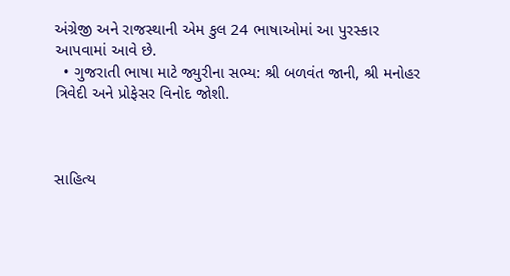અંગ્રેજી અને રાજસ્થાની એમ કુલ 24 ભાષાઓમાં આ પુરસ્કાર આપવામાં આવે છે.
  • ગુજરાતી ભાષા માટે જ્યુરીના સભ્ય: શ્રી બળવંત જાની, શ્રી મનોહર ત્રિવેદી અને પ્રોફેસર વિનોદ જોશી.



સાહિત્ય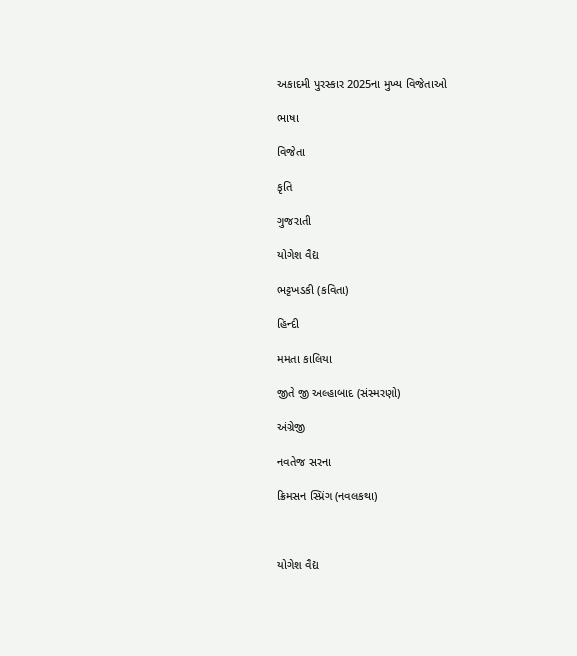અકાદમી પુરસ્કાર 2025ના મુખ્ય વિજેતાઓ

ભાષા

વિજેતા

કૃતિ

ગુજરાતી

યોગેશ વૈદ્ય

ભટ્ટખડકી (કવિતા)

હિન્દી

મમતા કાલિયા

જીતે જી અલ્હાબાદ (સંસ્મરણો)

અંગ્રેજી

નવતેજ સરના

ક્રિમસન સ્પ્રિંગ (નવલકથા)



યોગેશ વૈદ્ય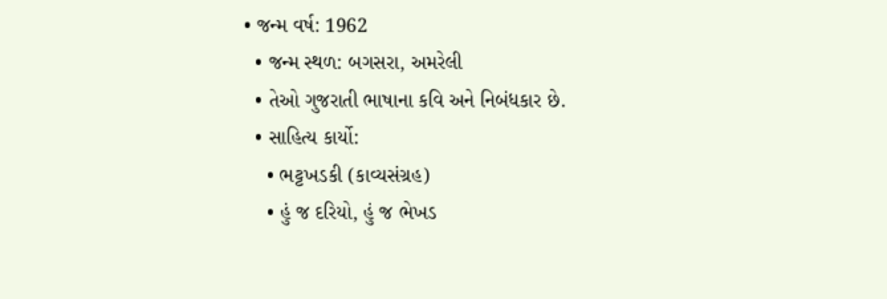• જન્મ વર્ષ: 1962
  • જન્મ સ્થળ: બગસરા, અમરેલી
  • તેઓ ગુજરાતી ભાષાના કવિ અને નિબંધકાર છે.
  • સાહિત્ય કાર્યો:
    • ભટ્ટખડકી (કાવ્યસંગ્રહ)
    • હું જ દરિયો, હું જ ભેખડ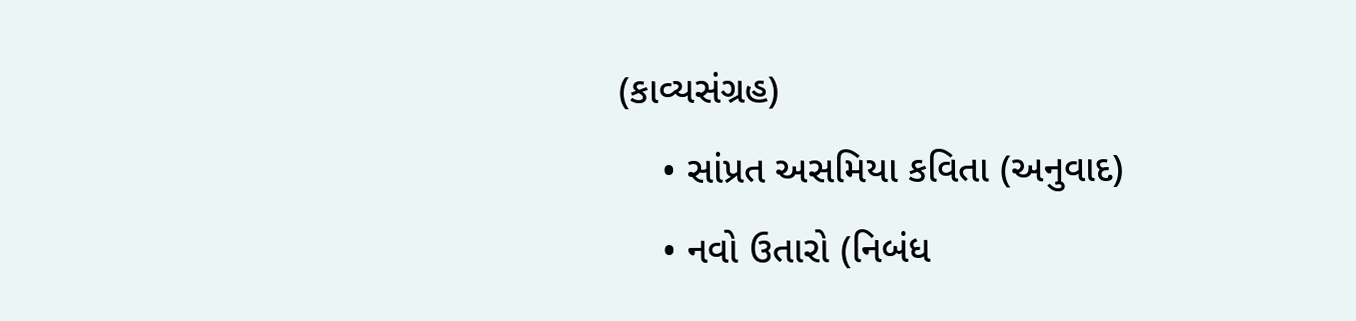(કાવ્યસંગ્રહ)
    • સાંપ્રત અસમિયા કવિતા (અનુવાદ)
    • નવો ઉતારો (નિબંધ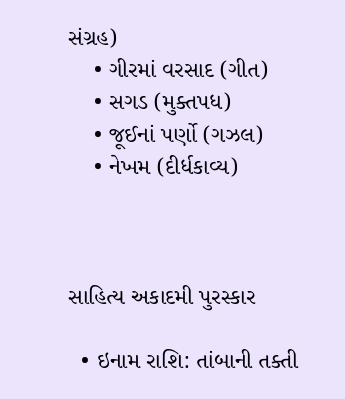સંગ્રહ)
    • ગીરમાં વરસાદ (ગીત)
    • સગડ (મુક્તપધ)
    • જૂઈનાં પર્ણો (ગઝલ)
    • નેખમ (દીર્ધકાવ્ય)



સાહિત્ય અકાદમી પુરસ્કાર

  • ઇનામ રાશિ: તાંબાની તક્તી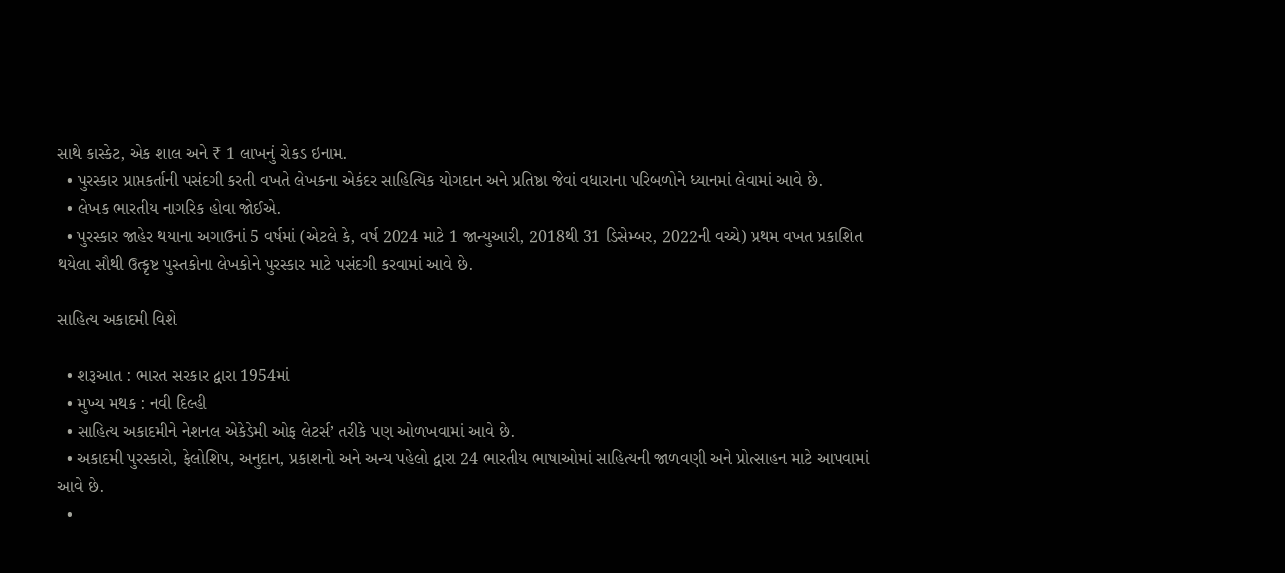સાથે કાસ્કેટ, એક શાલ અને ₹ 1 લાખનું રોકડ ઇનામ.
  • પુરસ્કાર પ્રાપ્તકર્તાની પસંદગી કરતી વખતે લેખકના એકંદર સાહિત્યિક યોગદાન અને પ્રતિષ્ઠા જેવાં વધારાના પરિબળોને ધ્યાનમાં લેવામાં આવે છે.
  • લેખક ભારતીય નાગરિક હોવા જોઈએ.
  • પુરસ્કાર જાહેર થયાના અગાઉનાં 5 વર્ષમાં (એટલે કે, વર્ષ 2024 માટે 1 જાન્યુઆરી, 2018થી 31 ડિસેમ્બર, 2022ની વચ્ચે) પ્રથમ વખત પ્રકાશિત થયેલા સૌથી ઉત્કૃષ્ટ પુસ્તકોના લેખકોને પુરસ્કાર માટે પસંદગી કરવામાં આવે છે.

સાહિત્ય અકાદમી વિશે

  • શરૂઆત : ભારત સરકાર દ્વારા 1954માં
  • મુખ્ય મથક : નવી દિલ્હી
  • સાહિત્ય અકાદમીને નેશનલ એકેડેમી ઓફ લેટર્સ’ તરીકે પણ ઓળખવામાં આવે છે.
  • અકાદમી પુરસ્કારો, ફેલોશિપ, અનુદાન, પ્રકાશનો અને અન્ય પહેલો દ્વારા 24 ભારતીય ભાષાઓમાં સાહિત્યની જાળવણી અને પ્રોત્સાહન માટે આપવામાં આવે છે.
  •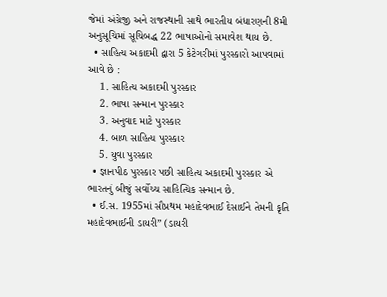જેમાં અંગ્રેજી અને રાજસ્થાની સાથે ભારતીય બંધારણની 8મી અનુસૂચિમાં સૂચિબદ્ધ 22 ભાષાઓનો સમાવેશ થાય છે.
  • સાહિત્ય અકાદમી દ્વારા 5 કેટેગરીમાં પુરસ્કારો આપવામાં આવે છે :
    1. સાહિત્ય અકાદમી પુરસ્કાર
    2. ભાષા સન્માન પુરસ્કાર
    3. અનુવાદ માટે પુરસ્કાર
    4. બાળ સાહિત્ય પુરસ્કાર
    5. યુવા પુરસ્કાર
  • જ્ઞાનપીઠ પુરસ્કાર પછી સાહિત્ય અકાદમી પુરસ્કાર એ ભારતનું બીજું સર્વોચ્ચ સાહિત્યિક સન્માન છે.
  • ઈ.સ. 1955માં સૌપ્રથમ મહાદેવભાઈ દેસાઈને તેમની કૃતિ મહાદેવભાઈની ડાયરી” (ડાયરી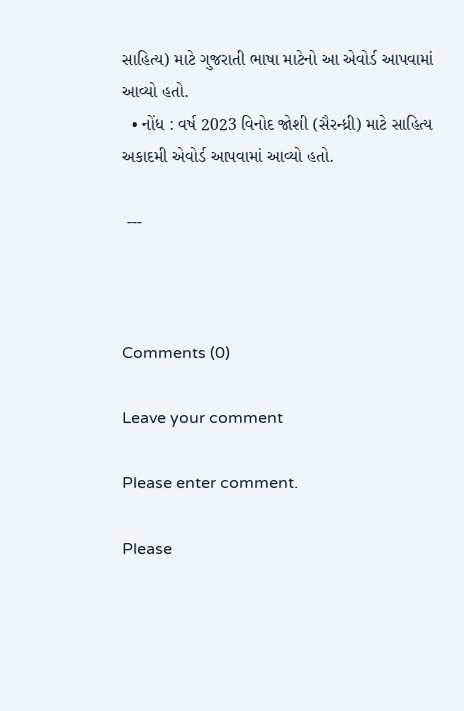સાહિત્ય) માટે ગુજરાતી ભાષા માટેનો આ એવોર્ડ આપવામાં આવ્યો હતો.
  • નોંધ : વર્ષ 2023 વિનોદ જોશી (સૈરન્ધ્રી) માટે સાહિત્ય અકાદમી એવોર્ડ આપવામાં આવ્યો હતો.

 ---



Comments (0)

Leave your comment

Please enter comment.

Please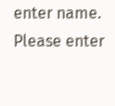enter name.
Please enter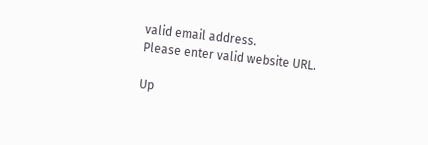valid email address.
Please enter valid website URL.

Up